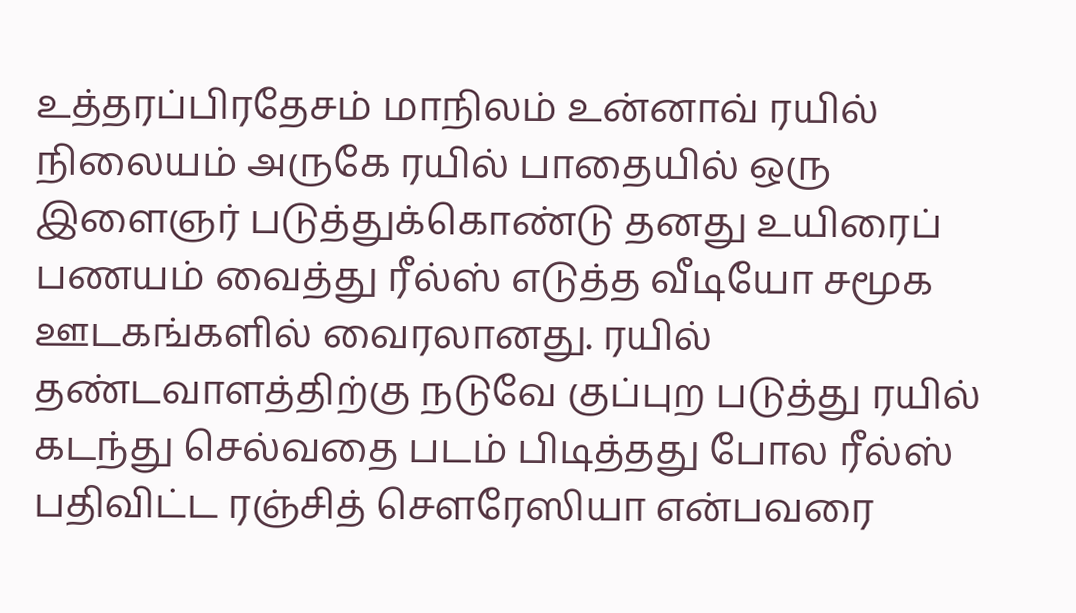உத்தரப்பிரதேசம் மாநிலம் உன்னாவ் ரயில் நிலையம் அருகே ரயில் பாதையில் ஒரு இளைஞர் படுத்துக்கொண்டு தனது உயிரைப் பணயம் வைத்து ரீல்ஸ் எடுத்த வீடியோ சமூக ஊடகங்களில் வைரலானது. ரயில் தண்டவாளத்திற்கு நடுவே குப்புற படுத்து ரயில் கடந்து செல்வதை படம் பிடித்தது போல ரீல்ஸ் பதிவிட்ட ரஞ்சித் சௌரேஸியா என்பவரை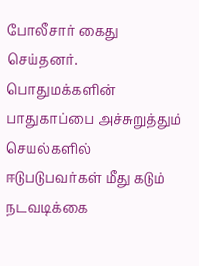போலீசார் கைது செய்தனர். பொதுமக்களின் பாதுகாப்பை அச்சுறுத்தும் செயல்களில் ஈடுபடுபவர்கள் மீது கடும் நடவடிக்கை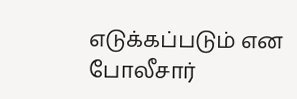எடுக்கப்படும் என போலீசார்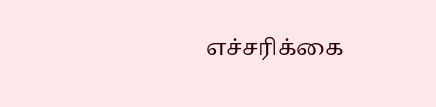எச்சரிக்கை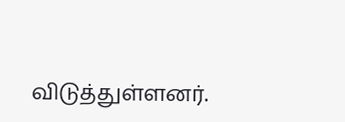விடுத்துள்ளனர்.